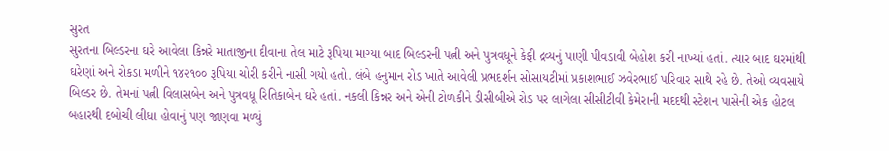સુરત
સુરતના બિલ્ડરના ઘરે આવેલા કિન્નરે માતાજીના દીવાના તેલ માટે રૂપિયા માગ્યા બાદ બિલ્ડરની પત્ની અને પુત્રવધૂને કેફી દ્રવ્યનું પાણી પીવડાવી બેહોશ કરી નાખ્યાં હતાં. ત્યાર બાદ ઘરમાંથી ઘરેણાં અને રોકડા મળીને ૧૪૨૧૦૦ રૂપિયા ચોરી કરીને નાસી ગયો હતો. લંબે હનુમાન રોડ ખાતે આવેલી પ્રભદર્શન સોસાયટીમાં પ્રકાશભાઈ ઝવેરભાઈ પરિવાર સાથે રહે છે. તેઓ વ્યવસાયે બિલ્ડર છે. તેમનાં પત્ની વિલાસબેન અને પુત્રવધૂ રિતિકાબેન ઘરે હતાં. નકલી કિન્નર અને એની ટોળકીને ડીસીબીએ રોડ પર લાગેલા સીસીટીવી કેમેરાની મદદથી સ્ટેશન પાસેની એક હોટલ બહારથી દબોચી લીધા હોવાનું પણ જાણવા મળ્યું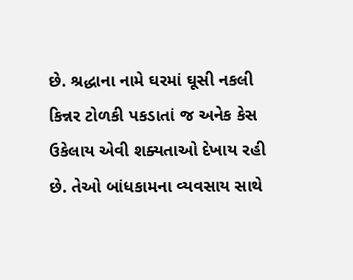છે. શ્રદ્ધાના નામે ઘરમાં ઘૂસી નકલી કિન્નર ટોળકી પકડાતાં જ અનેક કેસ ઉકેલાય એવી શક્યતાઓ દેખાય રહી છે. તેઓ બાંધકામના વ્યવસાય સાથે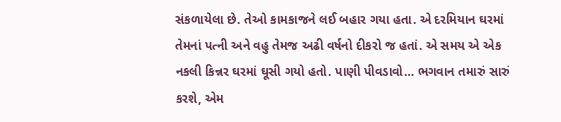સંકળાયેલા છે. તેઓ કામકાજને લઈ બહાર ગયા હતા. એ દરમિયાન ઘરમાં તેમનાં પત્ની અને વહુ તેમજ અઢી વર્ષનો દીકરો જ હતાં. એ સમય એ એક નકલી કિન્નર ઘરમાં ઘૂસી ગયો હતો. પાણી પીવડાવો… ભગવાન તમારું સારું કરશે, એમ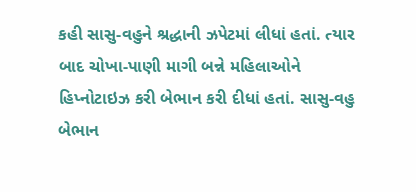કહી સાસુ-વહુને શ્રદ્ધાની ઝપેટમાં લીધાં હતાં. ત્યાર બાદ ચોખા-પાણી માગી બન્ને મહિલાઓને હિપ્નોટાઇઝ કરી બેભાન કરી દીધાં હતાં. સાસુ-વહુ બેભાન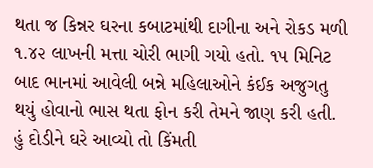થતા જ કિન્નર ઘરના કબાટમાંથી દાગીના અને રોકડ મળી ૧.૪૨ લાખની મત્તા ચોરી ભાગી ગયો હતો. ૧૫ મિનિટ બાદ ભાનમાં આવેલી બન્ને મહિલાઓને કંઈક અજુગતુ થયું હોવાનો ભાસ થતા ફોન કરી તેમને જાણ કરી હતી. હું દોડીને ઘરે આવ્યો તો કિંમતી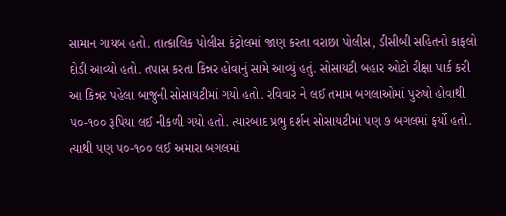સામાન ગાયબ હતો. તાત્કાલિક પોલીસ કંટ્રોલમાં જાણ કરતા વરાછા પોલીસ, ડીસીબી સહિતનો કાફલો દોડી આવ્યો હતો. તપાસ કરતા કિન્નર હોવાનું સામે આવ્યું હતું. સોસાયટી બહાર ઓટો રીક્ષા પાર્ક કરી આ કિન્નર પહેલા બાજુની સોસાયટીમાં ગયો હતો. રવિવાર ને લઈ તમામ બગલાઓમાં પુરુષો હોવાથી ૫૦-૧૦૦ રૂપિયા લઈ નીકળી ગયો હતો. ત્યારબાદ પ્રભુ દર્શન સોસાયટીમાં પણ ૭ બગલમાં ફર્યો હતો. ત્યાથી પણ ૫૦-૧૦૦ લઈ અમારા બગલમાં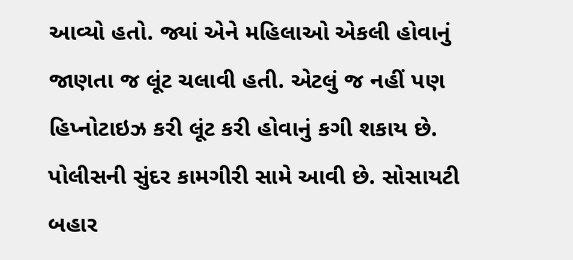આવ્યો હતો. જ્યાં એને મહિલાઓ એકલી હોવાનું જાણતા જ લૂંટ ચલાવી હતી. એટલું જ નહીં પણ હિપ્નોટાઇઝ કરી લૂંટ કરી હોવાનું કગી શકાય છે. પોલીસની સુંદર કામગીરી સામે આવી છે. સોસાયટી બહાર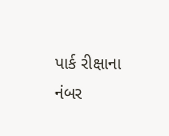પાર્ક રીક્ષાના નંબર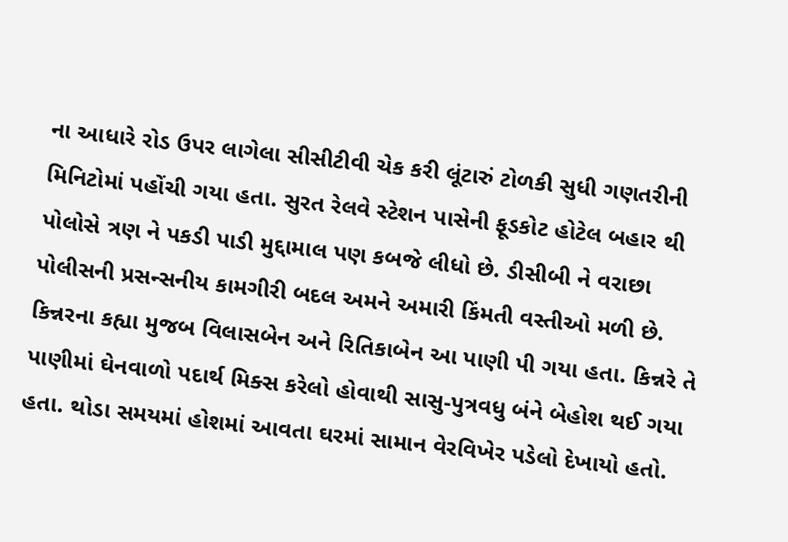ના આધારે રોડ ઉપર લાગેલા સીસીટીવી ચેક કરી લૂંટારું ટોળકી સુધી ગણતરીની મિનિટોમાં પહોંચી ગયા હતા. સુરત રેલવે સ્ટેશન પાસેની ફૂડકોટ હોટેલ બહાર થી પોલોસે ત્રણ ને પકડી પાડી મુદ્દામાલ પણ કબજે લીધો છે. ડીસીબી ને વરાછા પોલીસની પ્રસન્સનીય કામગીરી બદલ અમને અમારી કિંમતી વસ્તીઓ મળી છે. કિન્નરના કહ્યા મુજબ વિલાસબેન અને રિતિકાબેન આ પાણી પી ગયા હતા. કિન્નરે તે પાણીમાં ઘેનવાળો પદાર્થ મિક્સ કરેલો હોવાથી સાસુ-પુત્રવધુ બંને બેહોશ થઈ ગયા હતા. થોડા સમયમાં હોશમાં આવતા ઘરમાં સામાન વેરવિખેર પડેલો દેખાયો હતો.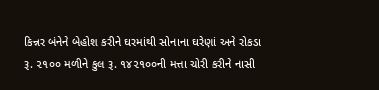કિન્નર બંનેને બેહોશ કરીને ઘરમાંથી સોનાના ઘરેણાં અને રોકડા રૂ. ૨૧૦૦ મળીને કુલ રૂ. ૧૪૨૧૦૦ની મત્તા ચોરી કરીને નાસી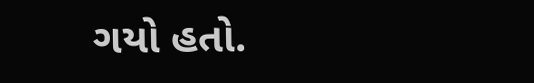ગયો હતો.